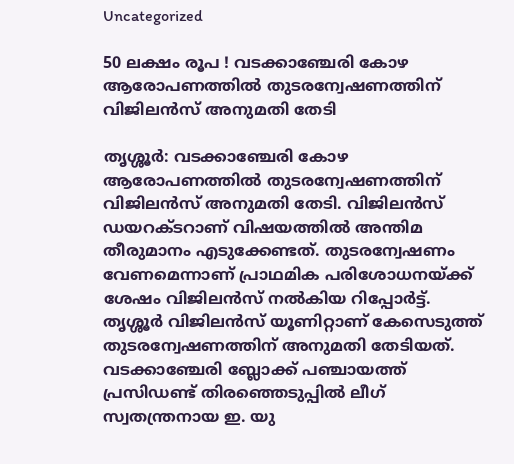Uncategorized

50 ലക്ഷം രൂപ ! വടക്കാഞ്ചേരി കോഴ ആരോപണത്തിൽ തുടരന്വേഷണത്തിന് വിജിലൻസ് അനുമതി തേടി

തൃശ്ശൂർ: വടക്കാഞ്ചേരി കോഴ ആരോപണത്തിൽ തുടരന്വേഷണത്തിന് വിജിലൻസ് അനുമതി തേടി. വിജിലൻസ് ഡയറക്ടറാണ് വിഷയത്തിൽ അന്തിമ തീരുമാനം എടുക്കേണ്ടത്. തുടരന്വേഷണം വേണമെന്നാണ് പ്രാഥമിക പരിശോധനയ്ക്ക് ശേഷം വിജിലൻസ് നൽകിയ റിപ്പോർട്ട്. തൃശ്ശൂർ വിജിലൻസ് യൂണിറ്റാണ് കേസെടുത്ത് തുടരന്വേഷണത്തിന് അനുമതി തേടിയത്. വടക്കാഞ്ചേരി ബ്ലോക്ക് പഞ്ചായത്ത് പ്രസിഡണ്ട് തിരഞ്ഞെടുപ്പിൽ ലീഗ് സ്വതന്ത്രനായ ഇ. യു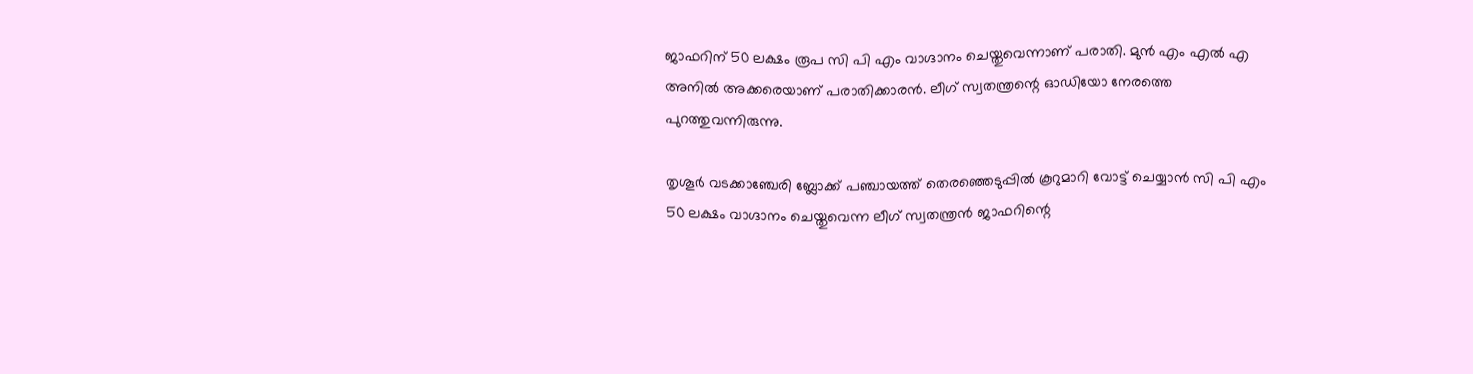ജാഫറിന് 50 ലക്ഷം രൂപ സി പി എം വാഗ്ദാനം ചെയ്തുവെന്നാണ് പരാതി. മുൻ എം എൽ എ അനിൽ അക്കരെയാണ് പരാതിക്കാരൻ. ലീഗ് സ്വതന്ത്രന്റെ ഓഡിയോ നേരത്തെ പുറത്തുവന്നിരുന്നു.

തൃശൂർ വടക്കാഞ്ചേരി ബ്ലോക്ക് പഞ്ചായത്ത് തെരഞ്ഞെടുപ്പിൽ കൂറുമാറി വോട്ട് ചെയ്യാൻ സി പി എം 50 ലക്ഷം വാഗ്ദാനം ചെയ്തുവെന്ന ലീഗ് സ്വതന്ത്രൻ ജാഫറിന്റെ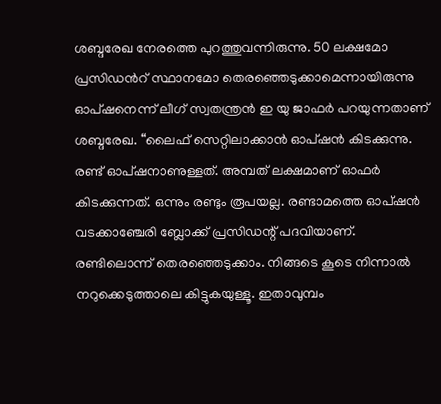ശബ്ദരേഖ നേരത്തെ പുറത്തുവന്നിരുന്നു. 50 ലക്ഷമോ പ്രസിഡന്‍റ് സ്ഥാനമോ തെരഞ്ഞെടുക്കാമെന്നായിരുന്നു ഓപ്ഷനെന്ന് ലീഗ് സ്വതന്ത്രൻ ഇ യു ജാഫർ പറയുന്നതാണ് ശബ്ദരേഖ. “ലൈഫ് സെറ്റിലാക്കാൻ ഓപ്ഷൻ കിടക്കുന്നു. രണ്ട് ഓപ്ഷനാണുള്ളത്. അമ്പത് ലക്ഷമാണ് ഓഫർ കിടക്കുന്നത്. ഒന്നും രണ്ടും രൂപയല്ല. രണ്ടാമത്തെ ഓപ്ഷൻ വടക്കാഞ്ചേരി ബ്ലോക്ക് പ്രസിഡന്റ് പദവിയാണ്. രണ്ടിലൊന്ന് തെരഞ്ഞെടുക്കാം. നിങ്ങടെ കൂടെ നിന്നാൽ നറുക്കെടുത്താലെ കിട്ടുകയുള്ളൂ. ഇതാവുമ്പം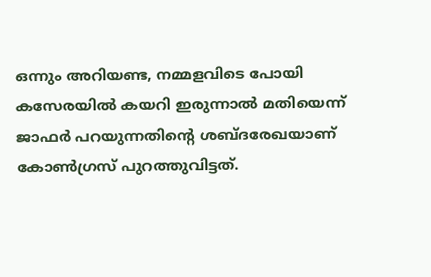ഒന്നും അറിയണ്ട, നമ്മളവിടെ പോയി കസേരയിൽ കയറി ഇരുന്നാൽ മതിയെന്ന് ജാഫർ പറയുന്നതിന്‍റെ ശബ്ദരേഖയാണ് കോണ്‍ഗ്രസ് പുറത്തുവിട്ടത്.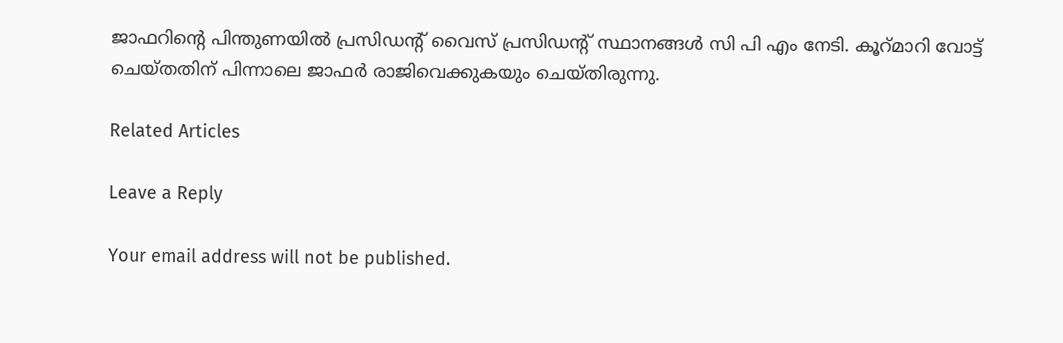ജാഫറിന്റെ പിന്തുണയിൽ പ്രസിഡന്‍റ് വൈസ് പ്രസിഡന്‍റ് സ്ഥാനങ്ങൾ സി പി എം നേടി. കൂറ്മാറി വോട്ട് ചെയ്തതിന് പിന്നാലെ ജാഫർ രാജിവെക്കുകയും ചെയ്തിരുന്നു.

Related Articles

Leave a Reply

Your email address will not be published.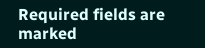Required fields are marked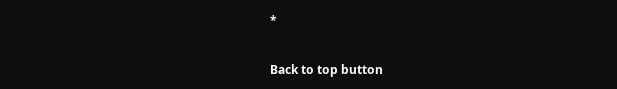*

Back to top button